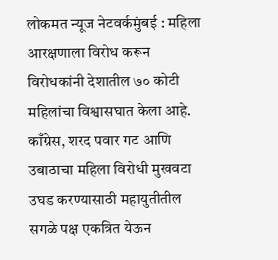लोकमत न्यूज नेटवर्कमुंबई : महिला आरक्षणाला विरोध करून विरोधकांनी देशातील ७० कोटी महिलांचा विश्वासघात केला आहे. काँग्रेस, शरद पवार गट आणि उबाठाचा महिला विरोधी मुखवटा उघड करण्यासाठी महायुतीतील सगळे पक्ष एकत्रित येऊन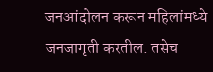जनआंदोलन करून महिलांमध्ये जनजागृती करतील. तसेच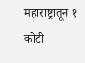महाराष्ट्रातून १ कोटी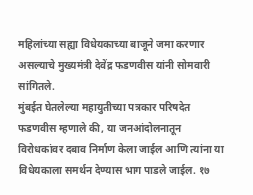महिलांच्या सह्या विधेयकाच्या बाजूने जमा करणार असल्याचे मुख्यमंत्री देवेंद्र फडणवीस यांनी सोमवारी सांगितले.
मुंबईत घेतलेल्या महायुतीच्या पत्रकार परिषदेत फडणवीस म्हणाले की, या जनआंदोलनातून विरोधकांवर दबाव निर्माण केला जाईल आणि त्यांना या विधेयकाला समर्थन देण्यास भाग पाडले जाईल. १७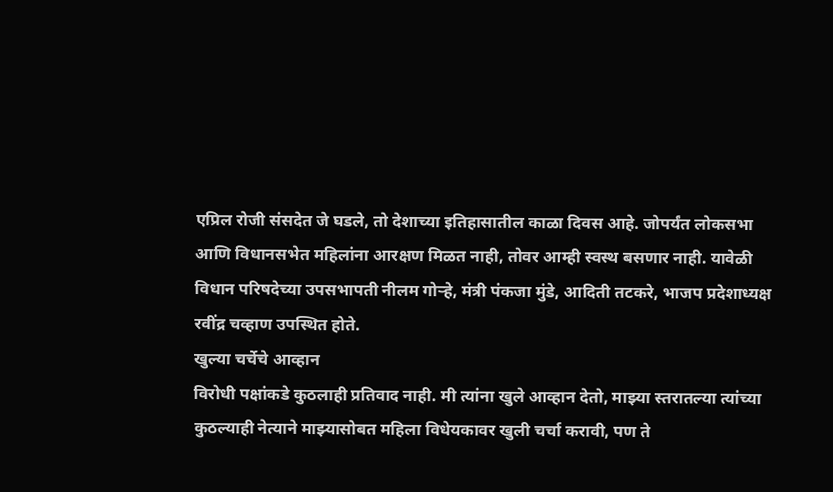एप्रिल रोजी संसदेत जे घडले, तो देशाच्या इतिहासातील काळा दिवस आहे. जोपर्यंत लोकसभा आणि विधानसभेत महिलांना आरक्षण मिळत नाही, तोवर आम्ही स्वस्थ बसणार नाही. यावेळी विधान परिषदेच्या उपसभापती नीलम गोऱ्हे, मंत्री पंकजा मुंडे, आदिती तटकरे, भाजप प्रदेशाध्यक्ष रवींद्र चव्हाण उपस्थित होते.
खुल्या चर्चेचे आव्हान
विरोधी पक्षांकडे कुठलाही प्रतिवाद नाही. मी त्यांना खुले आव्हान देतो, माझ्या स्तरातल्या त्यांच्या कुठल्याही नेत्याने माझ्यासोबत महिला विधेयकावर खुली चर्चा करावी, पण ते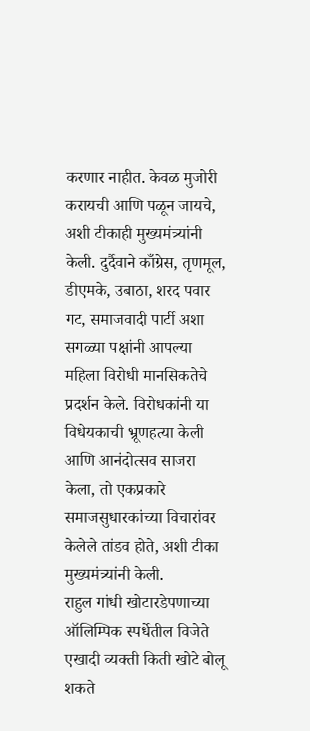करणार नाहीत. केवळ मुजोरी करायची आणि पळून जायचे, अशी टीकाही मुख्यमंत्र्यांनी केली. दुर्दैवाने काँग्रेस, तृणमूल, डीएमके, उबाठा, शरद पवार गट, समाजवादी पार्टी अशा सगळ्या पक्षांनी आपल्या महिला विरोधी मानसिकतेचे प्रदर्शन केले. विरोधकांनी या विधेयकाची भ्रूणहत्या केली आणि आनंदोत्सव साजरा केला, तो एकप्रकारे समाजसुधारकांच्या विचारांवर केलेले तांडव होते, अशी टीका मुख्यमंत्र्यांनी केली.
राहुल गांधी खोटारडेपणाच्या ऑलिम्पिक स्पर्धेतील विजेते
एखादी व्यक्ती किती खोटे बोलू शकते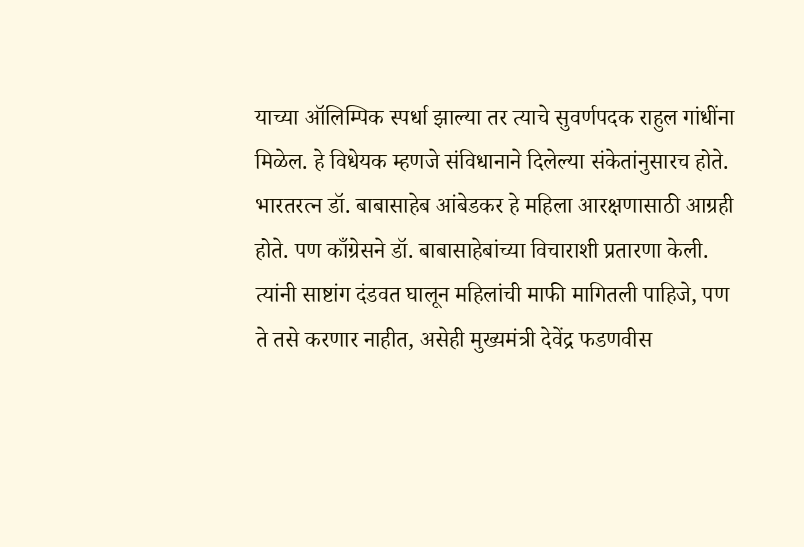याच्या ऑलिम्पिक स्पर्धा झाल्या तर त्याचे सुवर्णपदक राहुल गांधींना मिळेल. हे विधेयक म्हणजे संविधानाने दिलेल्या संकेतांनुसारच होते. भारतरत्न डॉ. बाबासाहेब आंबेडकर हे महिला आरक्षणासाठी आग्रही होते. पण काँग्रेसने डॉ. बाबासाहेबांच्या विचाराशी प्रतारणा केली. त्यांनी साष्टांग दंडवत घालून महिलांची माफी मागितली पाहिजे, पण ते तसे करणार नाहीत, असेही मुख्यमंत्री देवेंद्र फडणवीस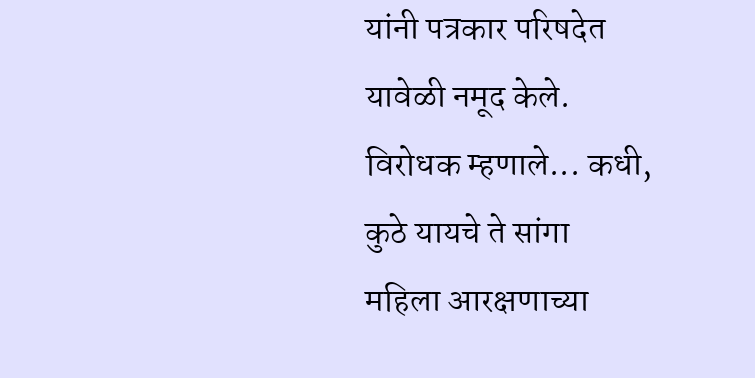यांनी पत्रकार परिषदेत यावेळी नमूद केले.
विरोधक म्हणाले... कधी, कुठे यायचे ते सांगा
महिला आरक्षणाच्या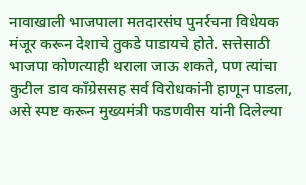नावाखाली भाजपाला मतदारसंघ पुनर्रचना विधेयक मंजूर करून देशाचे तुकडे पाडायचे होते. सत्तेसाठी भाजपा कोणत्याही थराला जाऊ शकते, पण त्यांचा कुटील डाव काँग्रेससह सर्व विरोधकांनी हाणून पाडला, असे स्पष्ट करून मुख्यमंत्री फडणवीस यांनी दिलेल्या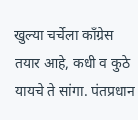खुल्या चर्चेला काँग्रेस तयार आहे, कधी व कुठे यायचे ते सांगा. पंतप्रधान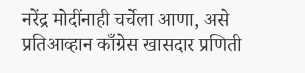नरेंद्र मोदींनाही चर्चेला आणा, असे प्रतिआव्हान काँग्रेस खासदार प्रणिती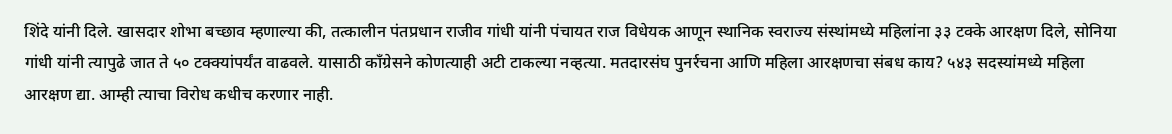शिंदे यांनी दिले. खासदार शोभा बच्छाव म्हणाल्या की, तत्कालीन पंतप्रधान राजीव गांधी यांनी पंचायत राज विधेयक आणून स्थानिक स्वराज्य संस्थांमध्ये महिलांना ३३ टक्के आरक्षण दिले, सोनिया गांधी यांनी त्यापुढे जात ते ५० टक्क्यांपर्यंत वाढवले. यासाठी काँग्रेसने कोणत्याही अटी टाकल्या नव्हत्या. मतदारसंघ पुनर्रचना आणि महिला आरक्षणचा संबध काय? ५४३ सदस्यांमध्ये महिला आरक्षण द्या. आम्ही त्याचा विरोध कधीच करणार नाही.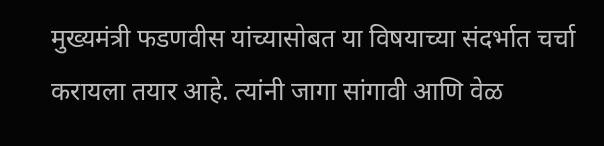मुख्यमंत्री फडणवीस यांच्यासोबत या विषयाच्या संदर्भात चर्चा करायला तयार आहे. त्यांनी जागा सांगावी आणि वेळ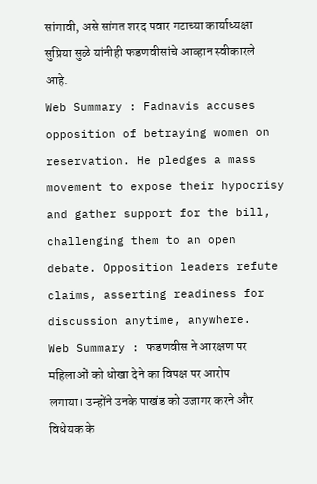सांगावी, असे सांगत शरद पवार गटाच्या कार्याध्यक्षा सुप्रिया सुळे यांनीही फडणवीसांचे आव्हान स्वीकारले आहे.
Web Summary : Fadnavis accuses opposition of betraying women on reservation. He pledges a mass movement to expose their hypocrisy and gather support for the bill, challenging them to an open debate. Opposition leaders refute claims, asserting readiness for discussion anytime, anywhere.
Web Summary : फडणवीस ने आरक्षण पर महिलाओं को धोखा देने का विपक्ष पर आरोप लगाया। उन्होंने उनके पाखंड को उजागर करने और विधेयक के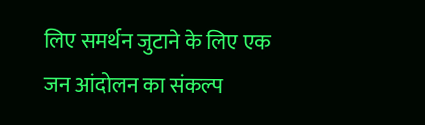लिए समर्थन जुटाने के लिए एक जन आंदोलन का संकल्प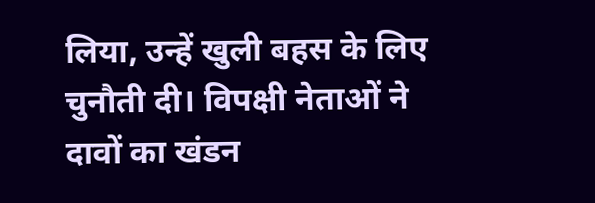लिया, उन्हें खुली बहस के लिए चुनौती दी। विपक्षी नेताओं ने दावों का खंडन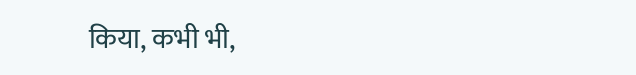किया, कभी भी,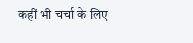कहीं भी चर्चा के लिए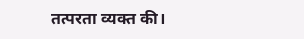तत्परता व्यक्त की।